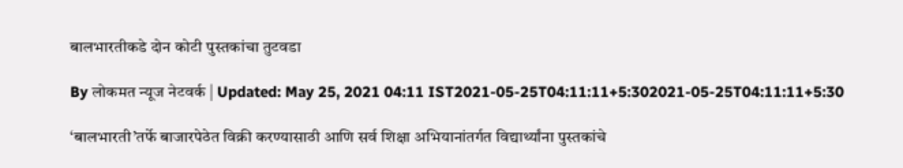बालभारतीकडे दोन कोटी पुस्तकांचा तुटवडा

By लोकमत न्यूज नेटवर्क | Updated: May 25, 2021 04:11 IST2021-05-25T04:11:11+5:302021-05-25T04:11:11+5:30

‘बालभारती’तर्फे बाजारपेठेत विक्री करण्यासाठी आणि सर्व शिक्षा अभियानांतर्गत विद्यार्थ्यांना पुस्तकांचे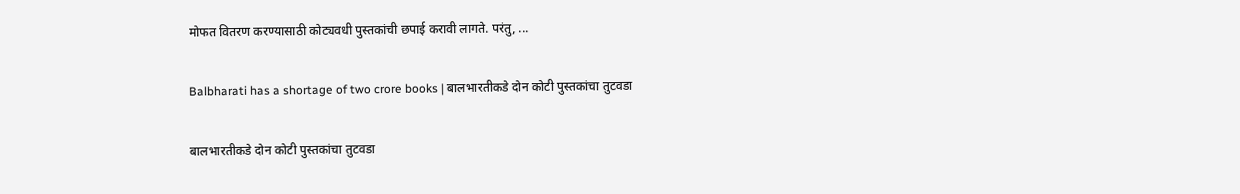मोफत वितरण करण्यासाठी कोट्यवधी पुस्तकांची छपाई करावी लागते. परंतु, ...

Balbharati has a shortage of two crore books | बालभारतीकडे दोन कोटी पुस्तकांचा तुटवडा

बालभारतीकडे दोन कोटी पुस्तकांचा तुटवडा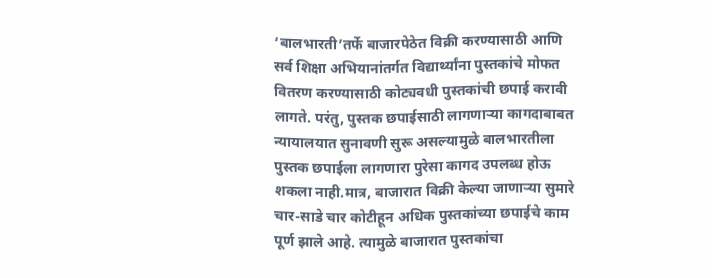‘बालभारती’तर्फे बाजारपेठेत विक्री करण्यासाठी आणि सर्व शिक्षा अभियानांतर्गत विद्यार्थ्यांना पुस्तकांचे मोफत वितरण करण्यासाठी कोट्यवधी पुस्तकांची छपाई करावी लागते. परंतु, पुस्तक छपाईसाठी लागणाऱ्या कागदाबाबत न्यायालयात सुनावणी सुरू असल्यामुळे बालभारतीला पुस्तक छपाईला लागणारा पुरेसा कागद उपलब्ध होऊ शकला नाही.मात्र, बाजारात विक्री केल्या जाणाऱ्या सुमारे चार-साडे चार कोटीहून अधिक पुस्तकांच्या छपाईचे काम पूर्ण झाले आहे. त्यामुळे बाजारात पुस्तकांचा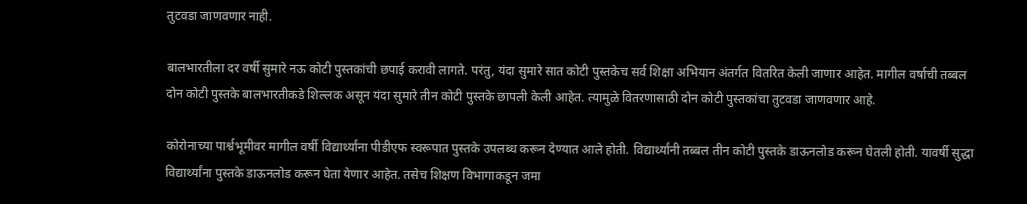तुटवडा जाणवणार नाही.

बालभारतीला दर वर्षी सुमारे नऊ कोटी पुस्तकांची छपाई करावी लागते. परंतु, यंदा सुमारे सात कोटी पुस्‍तकेच सर्व शिक्षा अभियान अंतर्गत वितरित केली जाणार आहेत. मागील वर्षाची तब्बल दोन कोटी पुस्तके बालभारतीकडे शिल्लक असून यंदा सुमारे तीन कोटी पुस्तके छापली केली आहेत. त्यामुळे वितरणासाठी दोन कोटी पुस्तकांचा तुटवडा जाणवणार आहे.

कोरोनाच्या पार्श्वभूमीवर मागील वर्षी विद्यार्थ्यांना पीडीएफ स्वरूपात पुस्तके उपलब्ध करून देण्यात आले होती. विद्यार्थ्यांनी तब्बल तीन कोटी पुस्तके डाऊनलोड करून घेतली होती. यावर्षी सुद्धा विद्यार्थ्यांना पुस्तके डाऊनलोड करून घेता येणार आहेत. तसेच शिक्षण विभागाकडून जमा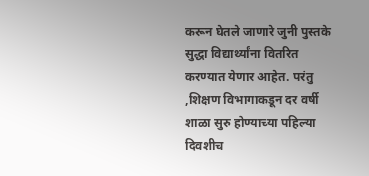करून घेतले जाणारे जुनी पुस्तके सुद्धा विद्यार्थ्यांना वितरित करण्यात येणार आहेत. परंतु ,शिक्षण विभागाकडून दर वर्षी शाळा सुरु होण्याच्या पहिल्या दिवशीच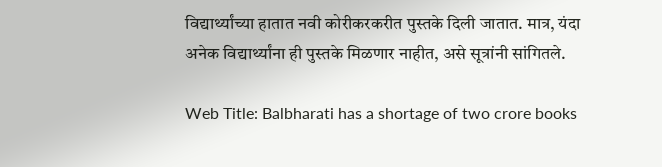विद्यार्थ्यांच्या हातात नवी कोरीकरकरीत पुस्तके दिली जातात. मात्र, यंदा अनेक विद्यार्थ्यांना ही पुस्तके मिळणार नाहीत, असे सूत्रांनी सांगितले.

Web Title: Balbharati has a shortage of two crore books